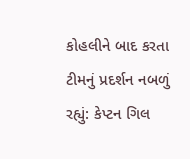કોહલીને બાદ કરતા ટીમનું પ્રદર્શન નબળું રહ્યું: કેપ્ટન ગિલ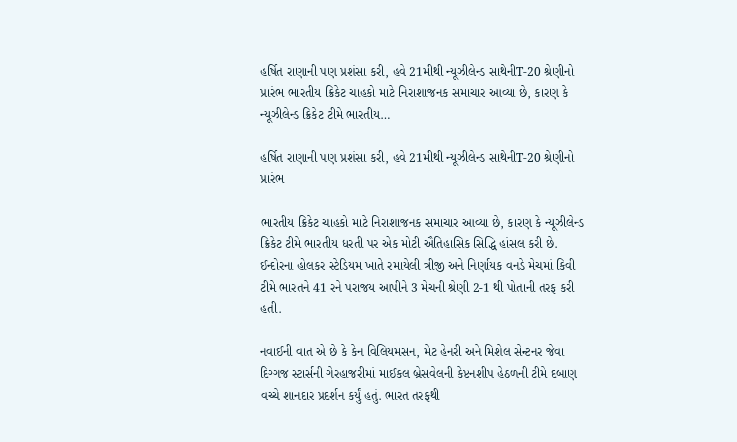હર્ષિત રાણાની પણ પ્રશંસા કરી, હવે 21મીથી ન્યૂઝીલેન્ડ સાથેનીT-20 શ્રેણીનો પ્રારંભ ભારતીય ક્રિકેટ ચાહકો માટે નિરાશાજનક સમાચાર આવ્યા છે, કારણ કે ન્યૂઝીલેન્ડ ક્રિકેટ ટીમે ભારતીય…

હર્ષિત રાણાની પણ પ્રશંસા કરી, હવે 21મીથી ન્યૂઝીલેન્ડ સાથેનીT-20 શ્રેણીનો પ્રારંભ

ભારતીય ક્રિકેટ ચાહકો માટે નિરાશાજનક સમાચાર આવ્યા છે, કારણ કે ન્યૂઝીલેન્ડ ક્રિકેટ ટીમે ભારતીય ધરતી પર એક મોટી ઐતિહાસિક સિદ્ધિ હાંસલ કરી છે. ઈન્દોરના હોલકર સ્ટેડિયમ ખાતે રમાયેલી ત્રીજી અને નિર્ણાયક વનડે મેચમાં કિવી ટીમે ભારતને 41 રને પરાજય આપીને 3 મેચની શ્રેણી 2-1 થી પોતાની તરફ કરી હતી.

નવાઈની વાત એ છે કે કેન વિલિયમસન, મેટ હેનરી અને મિશેલ સેન્ટનર જેવા દિગ્ગજ સ્ટાર્સની ગેરહાજરીમાં માઈકલ બ્રેસવેલની કેપ્ટનશીપ હેઠળની ટીમે દબાણ વચ્ચે શાનદાર પ્રદર્શન કર્યું હતું. ભારત તરફથી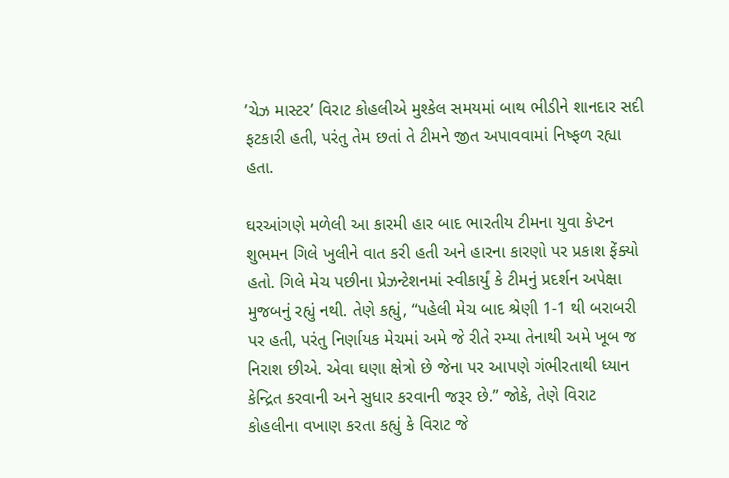’ચેઝ માસ્ટર’ વિરાટ કોહલીએ મુશ્કેલ સમયમાં બાથ ભીડીને શાનદાર સદી ફટકારી હતી, પરંતુ તેમ છતાં તે ટીમને જીત અપાવવામાં નિષ્ફળ રહ્યા હતા.

ઘરઆંગણે મળેલી આ કારમી હાર બાદ ભારતીય ટીમના યુવા કેપ્ટન શુભમન ગિલે ખુલીને વાત કરી હતી અને હારના કારણો પર પ્રકાશ ફેંક્યો હતો. ગિલે મેચ પછીના પ્રેઝન્ટેશનમાં સ્વીકાર્યું કે ટીમનું પ્રદર્શન અપેક્ષા મુજબનું રહ્યું નથી. તેણે કહ્યું, “પહેલી મેચ બાદ શ્રેણી 1-1 થી બરાબરી પર હતી, પરંતુ નિર્ણાયક મેચમાં અમે જે રીતે રમ્યા તેનાથી અમે ખૂબ જ નિરાશ છીએ. એવા ઘણા ક્ષેત્રો છે જેના પર આપણે ગંભીરતાથી ધ્યાન કેન્દ્રિત કરવાની અને સુધાર કરવાની જરૂર છે.” જોકે, તેણે વિરાટ કોહલીના વખાણ કરતા કહ્યું કે વિરાટ જે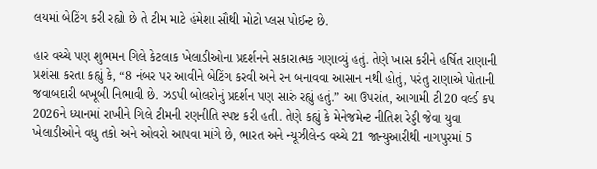લયમાં બેટિંગ કરી રહ્યો છે તે ટીમ માટે હંમેશા સૌથી મોટો પ્લસ પોઈન્ટ છે.

હાર વચ્ચે પણ શુભમન ગિલે કેટલાક ખેલાડીઓના પ્રદર્શનને સકારાત્મક ગણાવ્યું હતું. તેણે ખાસ કરીને હર્ષિત રાણાની પ્રશંસા કરતા કહ્યું કે, “8 નંબર પર આવીને બેટિંગ કરવી અને રન બનાવવા આસાન નથી હોતું, પરંતુ રાણાએ પોતાની જવાબદારી બખૂબી નિભાવી છે. ઝડપી બોલરોનું પ્રદર્શન પણ સારું રહ્યું હતું.” આ ઉપરાંત, આગામી ટી20 વર્લ્ડ કપ 2026ને ધ્યાનમાં રાખીને ગિલે ટીમની રણનીતિ સ્પષ્ટ કરી હતી. તેણે કહ્યું કે મેનેજમેન્ટ નીતિશ રેડ્ડી જેવા યુવા ખેલાડીઓને વધુ તકો અને ઓવરો આપવા માંગે છે, ભારત અને ન્યૂઝીલેન્ડ વચ્ચે 21 જાન્યુઆરીથી નાગપુરમાં 5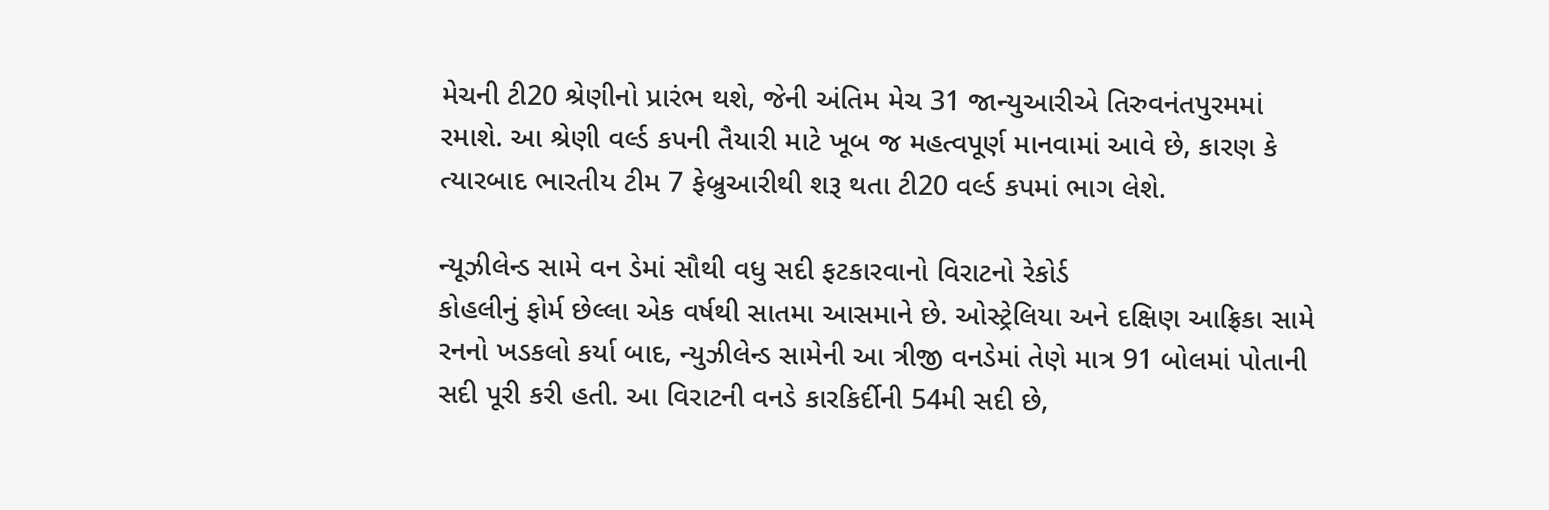મેચની ટી20 શ્રેણીનો પ્રારંભ થશે, જેની અંતિમ મેચ 31 જાન્યુઆરીએ તિરુવનંતપુરમમાં રમાશે. આ શ્રેણી વર્લ્ડ કપની તૈયારી માટે ખૂબ જ મહત્વપૂર્ણ માનવામાં આવે છે, કારણ કે ત્યારબાદ ભારતીય ટીમ 7 ફેબ્રુઆરીથી શરૂ થતા ટી20 વર્લ્ડ કપમાં ભાગ લેશે.

ન્યૂઝીલેન્ડ સામે વન ડેમાં સૌથી વધુ સદી ફટકારવાનો વિરાટનો રેકોર્ડ
કોહલીનું ફોર્મ છેલ્લા એક વર્ષથી સાતમા આસમાને છે. ઓસ્ટ્રેલિયા અને દક્ષિણ આફ્રિકા સામે રનનો ખડકલો કર્યા બાદ, ન્યુઝીલેન્ડ સામેની આ ત્રીજી વનડેમાં તેણે માત્ર 91 બોલમાં પોતાની સદી પૂરી કરી હતી. આ વિરાટની વનડે કારકિર્દીની 54મી સદી છે,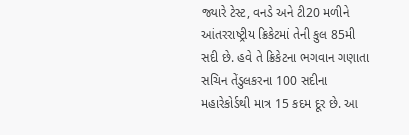જ્યારે ટેસ્ટ, વનડે અને ટી20 મળીને આંતરરાષ્ટ્રીય ક્રિકેટમાં તેની કુલ 85મી સદી છે. હવે તે ક્રિકેટના ભગવાન ગણાતા સચિન તેંડુલકરના 100 સદીના મહારેકોર્ડથી માત્ર 15 કદમ દૂર છે. આ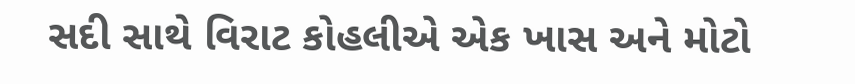સદી સાથે વિરાટ કોહલીએ એક ખાસ અને મોટો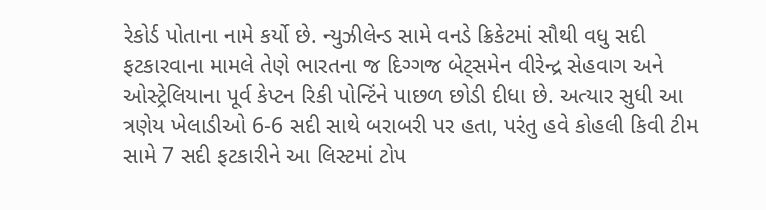રેકોર્ડ પોતાના નામે કર્યો છે. ન્યુઝીલેન્ડ સામે વનડે ક્રિકેટમાં સૌથી વધુ સદી ફટકારવાના મામલે તેણે ભારતના જ દિગ્ગજ બેટ્સમેન વીરેન્દ્ર સેહવાગ અને ઓસ્ટ્રેલિયાના પૂર્વ કેપ્ટન રિકી પોન્ટિંને પાછળ છોડી દીધા છે. અત્યાર સુધી આ ત્રણેય ખેલાડીઓ 6-6 સદી સાથે બરાબરી પર હતા, પરંતુ હવે કોહલી કિવી ટીમ સામે 7 સદી ફટકારીને આ લિસ્ટમાં ટોપ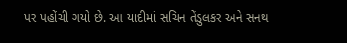પર પહોંચી ગયો છે. આ યાદીમાં સચિન તેંડુલકર અને સનથ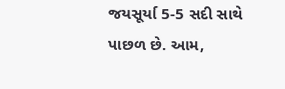જયસૂર્યા 5-5 સદી સાથે પાછળ છે. આમ,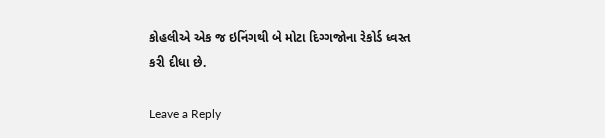કોહલીએ એક જ ઇનિંગથી બે મોટા દિગ્ગજોના રેકોર્ડ ધ્વસ્ત કરી દીધા છે.

Leave a Reply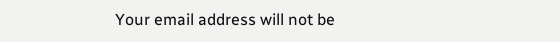Your email address will not be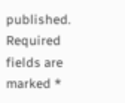published. Required fields are marked *